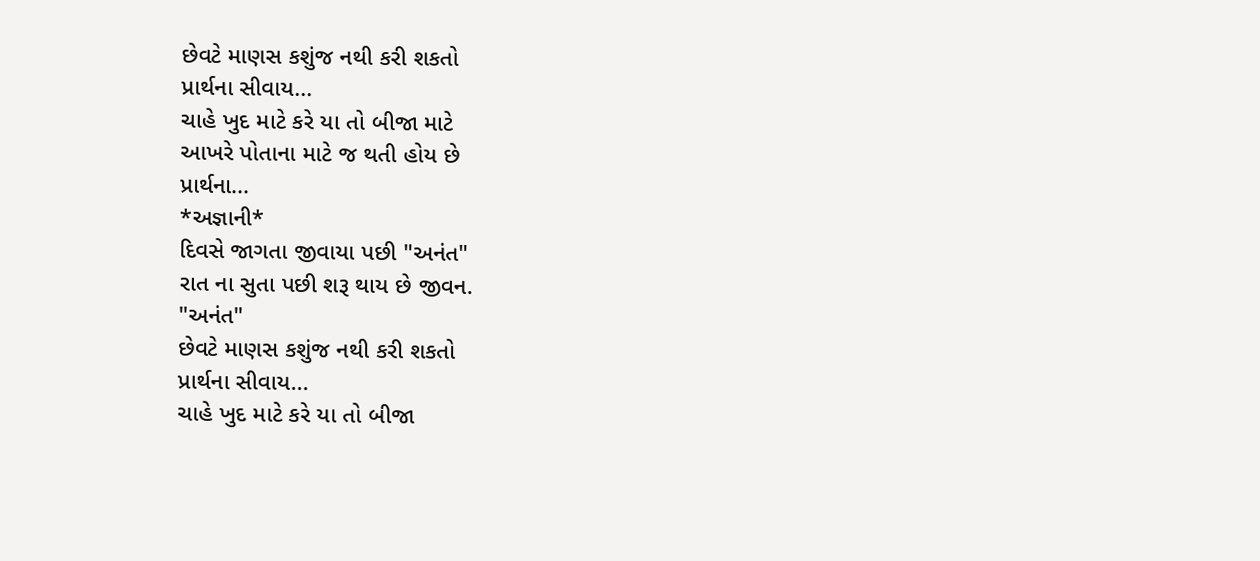છેવટે માણસ કશુંજ નથી કરી શકતો
પ્રાર્થના સીવાય...
ચાહે ખુદ માટે કરે યા તો બીજા માટે
આખરે પોતાના માટે જ થતી હોય છે
પ્રાર્થના...
*અજ્ઞાની*
દિવસે જાગતા જીવાયા પછી "અનંત"
રાત ના સુતા પછી શરૂ થાય છે જીવન.
"અનંત"
છેવટે માણસ કશુંજ નથી કરી શકતો
પ્રાર્થના સીવાય...
ચાહે ખુદ માટે કરે યા તો બીજા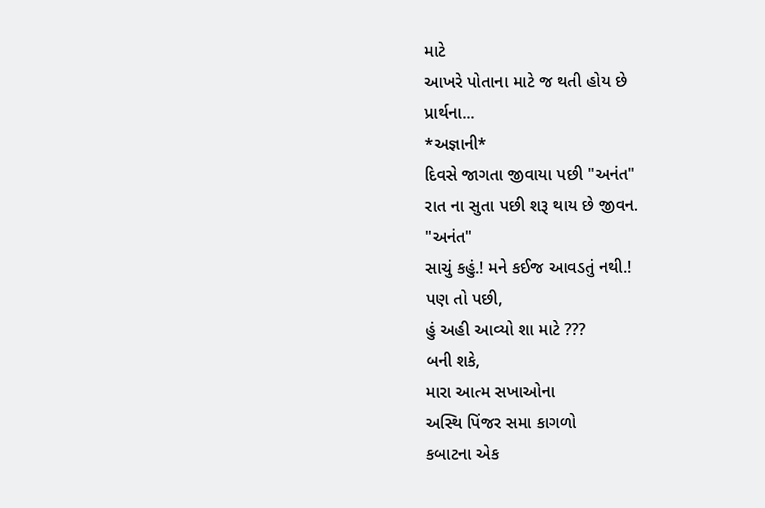માટે
આખરે પોતાના માટે જ થતી હોય છે
પ્રાર્થના...
*અજ્ઞાની*
દિવસે જાગતા જીવાયા પછી "અનંત"
રાત ના સુતા પછી શરૂ થાય છે જીવન.
"અનંત"
સાચું કહું.! મને કઈજ આવડતું નથી.!
પણ તો પછી,
હું અહી આવ્યો શા માટે ???
બની શકે,
મારા આત્મ સખાઓના
અસ્થિ પિંજર સમા કાગળો
કબાટના એક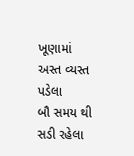ખૂણામાં
અસ્ત વ્યસ્ત પડેલા
બૌ સમય થી સડી રહેલા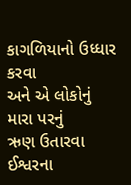કાગળિયાનો ઉધ્ધાર કરવા
અને એ લોકોનું મારા પરનું
ઋણ ઉતારવા ઈશ્વરના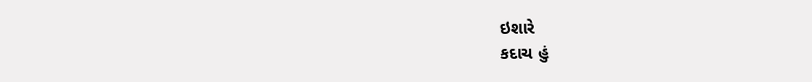ઇશારે
કદાચ હું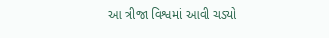આ ત્રીજા વિશ્વમાં આવી ચડ્યો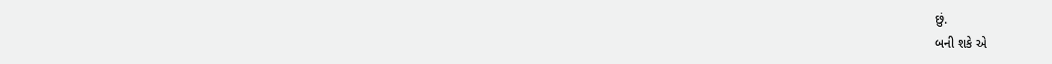છું.
બની શકે એ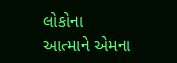લોકોના
આત્માને એમના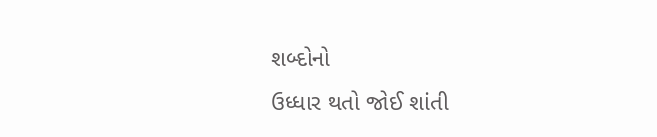શબ્દોનો
ઉધ્ધાર થતો જોઈ શાંતી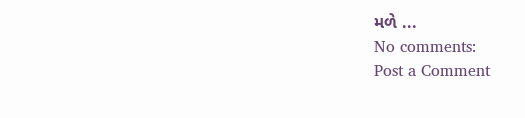મળે ...
No comments:
Post a Comment